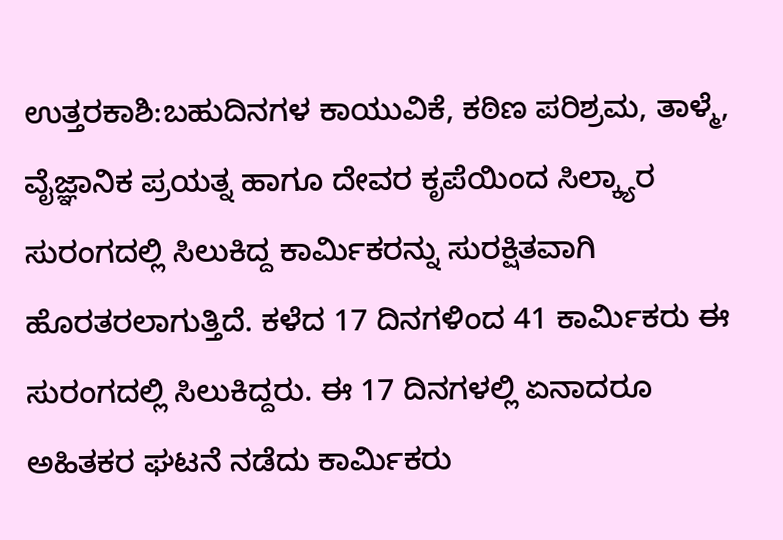ಉತ್ತರಕಾಶಿ:ಬಹುದಿನಗಳ ಕಾಯುವಿಕೆ, ಕಠಿಣ ಪರಿಶ್ರಮ, ತಾಳ್ಮೆ, ವೈಜ್ಞಾನಿಕ ಪ್ರಯತ್ನ ಹಾಗೂ ದೇವರ ಕೃಪೆಯಿಂದ ಸಿಲ್ಕ್ಯಾರ ಸುರಂಗದಲ್ಲಿ ಸಿಲುಕಿದ್ದ ಕಾರ್ಮಿಕರನ್ನು ಸುರಕ್ಷಿತವಾಗಿ ಹೊರತರಲಾಗುತ್ತಿದೆ. ಕಳೆದ 17 ದಿನಗಳಿಂದ 41 ಕಾರ್ಮಿಕರು ಈ ಸುರಂಗದಲ್ಲಿ ಸಿಲುಕಿದ್ದರು. ಈ 17 ದಿನಗಳಲ್ಲಿ ಏನಾದರೂ ಅಹಿತಕರ ಘಟನೆ ನಡೆದು ಕಾರ್ಮಿಕರು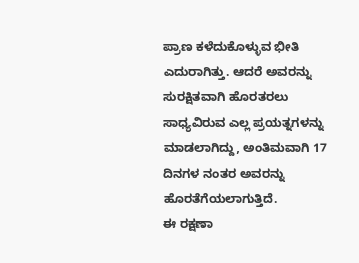ಪ್ರಾಣ ಕಳೆದುಕೊಳ್ಳುವ ಭೀತಿ ಎದುರಾಗಿತ್ತು. ಆದರೆ ಅವರನ್ನು ಸುರಕ್ಷಿತವಾಗಿ ಹೊರತರಲು ಸಾಧ್ಯವಿರುವ ಎಲ್ಲ ಪ್ರಯತ್ನಗಳನ್ನು ಮಾಡಲಾಗಿದ್ದು, ಅಂತಿಮವಾಗಿ 17 ದಿನಗಳ ನಂತರ ಅವರನ್ನು ಹೊರತೆಗೆಯಲಾಗುತ್ತಿದೆ.
ಈ ರಕ್ಷಣಾ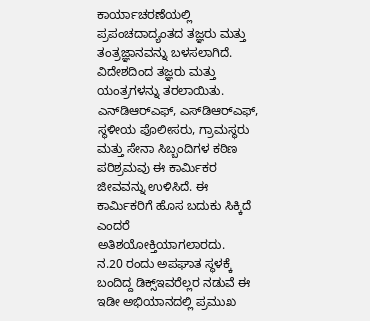ಕಾರ್ಯಾಚರಣೆಯಲ್ಲಿ ಪ್ರಪಂಚದಾದ್ಯಂತದ ತಜ್ಞರು ಮತ್ತು ತಂತ್ರಜ್ಞಾನವನ್ನು ಬಳಸಲಾಗಿದೆ. ವಿದೇಶದಿಂದ ತಜ್ಞರು ಮತ್ತು ಯಂತ್ರಗಳನ್ನು ತರಲಾಯಿತು. ಎನ್‌ಡಿಆರ್‌ಎಫ್, ಎಸ್‌ಡಿಆರ್‌ಎಫ್, ಸ್ಥಳೀಯ ಪೊಲೀಸರು, ಗ್ರಾಮಸ್ಥರು ಮತ್ತು ಸೇನಾ ಸಿಬ್ಬಂದಿಗಳ ಕಠಿಣ ಪರಿಶ್ರಮವು ಈ ಕಾರ್ಮಿಕರ ಜೀವವನ್ನು ಉಳಿಸಿದೆ. ಈ ಕಾರ್ಮಿಕರಿಗೆ ಹೊಸ ಬದುಕು ಸಿಕ್ಕಿದೆ ಎಂದರೆ ಅತಿಶಯೋಕ್ತಿಯಾಗಲಾರದು.
ನ.20 ರಂದು ಅಪಘಾತ ಸ್ಥಳಕ್ಕೆ ಬಂದಿದ್ದ ಡಿಕ್ಸ್ಇವರೆಲ್ಲರ ನಡುವೆ ಈ ಇಡೀ ಅಭಿಯಾನದಲ್ಲಿ ಪ್ರಮುಖ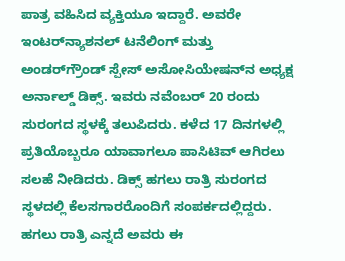ಪಾತ್ರ ವಹಿಸಿದ ವ್ಯಕ್ತಿಯೂ ಇದ್ದಾರೆ. ಅವರೇ ಇಂಟರ್‌ನ್ಯಾಶನಲ್ ಟನೆಲಿಂಗ್ ಮತ್ತು ಅಂಡರ್‌ಗ್ರೌಂಡ್ ಸ್ಪೇಸ್ ಅಸೋಸಿಯೇಷನ್‌ನ ಅಧ್ಯಕ್ಷ ಅರ್ನಾಲ್ಡ್ ಡಿಕ್ಸ್. ಇವರು ನವೆಂಬರ್ 20 ರಂದು ಸುರಂಗದ ಸ್ಥಳಕ್ಕೆ ತಲುಪಿದರು. ಕಳೆದ 17 ದಿನಗಳಲ್ಲಿ ಪ್ರತಿಯೊಬ್ಬರೂ ಯಾವಾಗಲೂ ಪಾಸಿಟಿವ್ ಆಗಿರಲು ಸಲಹೆ ನೀಡಿದರು. ಡಿಕ್ಸ್ ಹಗಲು ರಾತ್ರಿ ಸುರಂಗದ ಸ್ಥಳದಲ್ಲಿ ಕೆಲಸಗಾರರೊಂದಿಗೆ ಸಂಪರ್ಕದಲ್ಲಿದ್ದರು. ಹಗಲು ರಾತ್ರಿ ಎನ್ನದೆ ಅವರು ಈ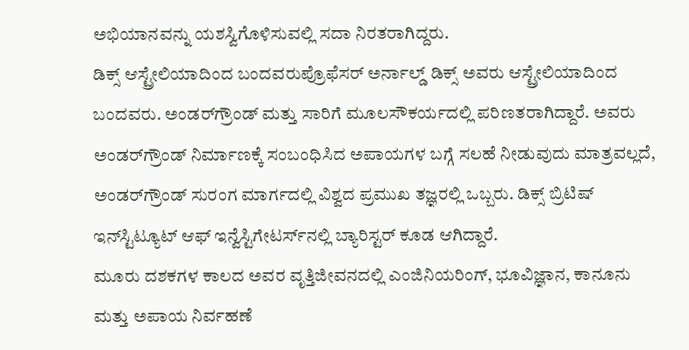ಅಭಿಯಾನವನ್ನು ಯಶಸ್ವಿಗೊಳಿಸುವಲ್ಲಿ ಸದಾ ನಿರತರಾಗಿದ್ದರು.
ಡಿಕ್ಸ್ ಆಸ್ಟ್ರೇಲಿಯಾದಿಂದ ಬಂದವರುಪ್ರೊಫೆಸರ್ ಅರ್ನಾಲ್ಡ್ ಡಿಕ್ಸ್ ಅವರು ಆಸ್ಟ್ರೇಲಿಯಾದಿಂದ ಬಂದವರು. ಅಂಡರ್‌ಗ್ರೌಂಡ್ ಮತ್ತು ಸಾರಿಗೆ ಮೂಲಸೌಕರ್ಯದಲ್ಲಿ ಪರಿಣತರಾಗಿದ್ದಾರೆ. ಅವರು ಅಂಡರ್‌ಗ್ರೌಂಡ್ ನಿರ್ಮಾಣಕ್ಕೆ ಸಂಬಂಧಿಸಿದ ಅಪಾಯಗಳ ಬಗ್ಗೆ ಸಲಹೆ ನೀಡುವುದು ಮಾತ್ರವಲ್ಲದೆ, ಅಂಡರ್‌ಗ್ರೌಂಡ್ ಸುರಂಗ ಮಾರ್ಗದಲ್ಲಿ ವಿಶ್ವದ ಪ್ರಮುಖ ತಜ್ಞರಲ್ಲಿ ಒಬ್ಬರು. ಡಿಕ್ಸ್ ಬ್ರಿಟಿಷ್ ಇನ್‌ಸ್ಟಿಟ್ಯೂಟ್ ಆಫ್ ಇನ್ವೆಸ್ಟಿಗೇಟರ್ಸ್‌ನಲ್ಲಿ ಬ್ಯಾರಿಸ್ಟರ್ ಕೂಡ ಆಗಿದ್ದಾರೆ.
ಮೂರು ದಶಕಗಳ ಕಾಲದ ಅವರ ವೃತ್ತಿಜೀವನದಲ್ಲಿ ಎಂಜಿನಿಯರಿಂಗ್, ಭೂವಿಜ್ಞಾನ, ಕಾನೂನು ಮತ್ತು ಅಪಾಯ ನಿರ್ವಹಣೆ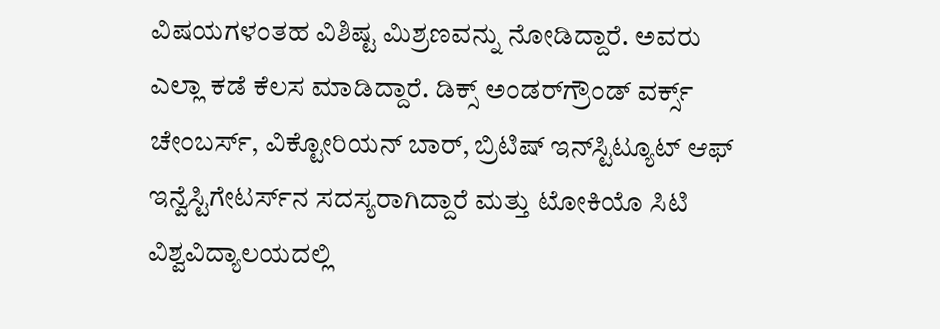ವಿಷಯಗಳಂತಹ ವಿಶಿಷ್ಟ ಮಿಶ್ರಣವನ್ನು ನೋಡಿದ್ದಾರೆ. ಅವರು ಎಲ್ಲಾ ಕಡೆ ಕೆಲಸ ಮಾಡಿದ್ದಾರೆ. ಡಿಕ್ಸ್ ಅಂಡರ್‌ಗ್ರೌಂಡ್ ವರ್ಕ್ಸ್ ಚೇಂಬರ್ಸ್, ವಿಕ್ಟೋರಿಯನ್ ಬಾರ್, ಬ್ರಿಟಿಷ್ ಇನ್‌ಸ್ಟಿಟ್ಯೂಟ್ ಆಫ್ ಇನ್ವೆಸ್ಟಿಗೇಟರ್ಸ್‌ನ ಸದಸ್ಯರಾಗಿದ್ದಾರೆ ಮತ್ತು ಟೋಕಿಯೊ ಸಿಟಿ ವಿಶ್ವವಿದ್ಯಾಲಯದಲ್ಲಿ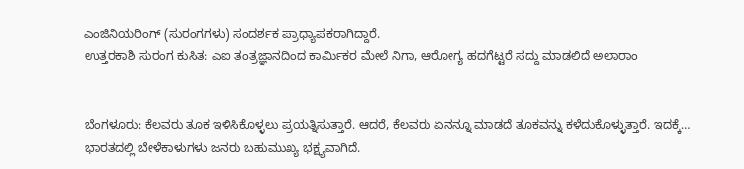ಎಂಜಿನಿಯರಿಂಗ್ (ಸುರಂಗಗಳು) ಸಂದರ್ಶಕ ಪ್ರಾಧ್ಯಾಪಕರಾಗಿದ್ದಾರೆ.
ಉತ್ತರಕಾಶಿ ಸುರಂಗ ಕುಸಿತ: ಎಐ ತಂತ್ರಜ್ಞಾನದಿಂದ ಕಾರ್ಮಿಕರ ಮೇಲೆ ನಿಗಾ, ಆರೋಗ್ಯ ಹದಗೆಟ್ಟರೆ ಸದ್ದು ಮಾಡಲಿದೆ ಅಲಾರಾಂ


ಬೆಂಗಳೂರು: ಕೆಲವರು ತೂಕ ಇಳಿಸಿಕೊಳ್ಳಲು ಪ್ರಯತ್ನಿಸುತ್ತಾರೆ. ಆದರೆ, ಕೆಲವರು ಏನನ್ನೂ ಮಾಡದೆ ತೂಕವನ್ನು ಕಳೆದುಕೊಳ್ಳುತ್ತಾರೆ. ಇದಕ್ಕೆ…
ಭಾರತದಲ್ಲಿ ಬೇಳೆಕಾಳುಗಳು ಜನರು ಬಹುಮುಖ್ಯ ಭಕ್ಷ್ಯವಾಗಿದೆ.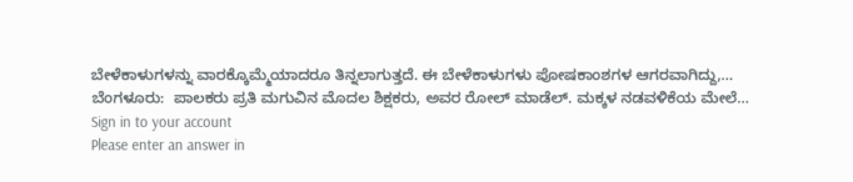ಬೇಳೆಕಾಳುಗಳನ್ನು ವಾರಕ್ಕೊಮ್ಮೆಯಾದರೂ ತಿನ್ನಲಾಗುತ್ತದೆ. ಈ ಬೇಳೆಕಾಳುಗಳು ಪೋಷಕಾಂಶಗಳ ಆಗರವಾಗಿದ್ದು,…
ಬೆಂಗಳೂರು:  ಪಾಲಕರು ಪ್ರತಿ ಮಗುವಿನ ಮೊದಲ ಶಿಕ್ಷಕರು, ಅವರ ರೋಲ್ ಮಾಡೆಲ್. ಮಕ್ಕಳ ನಡವಳಿಕೆಯ ಮೇಲೆ…
Sign in to your account
Please enter an answer in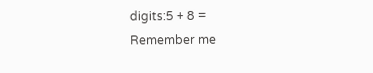digits:5 + 8 =
Remember me